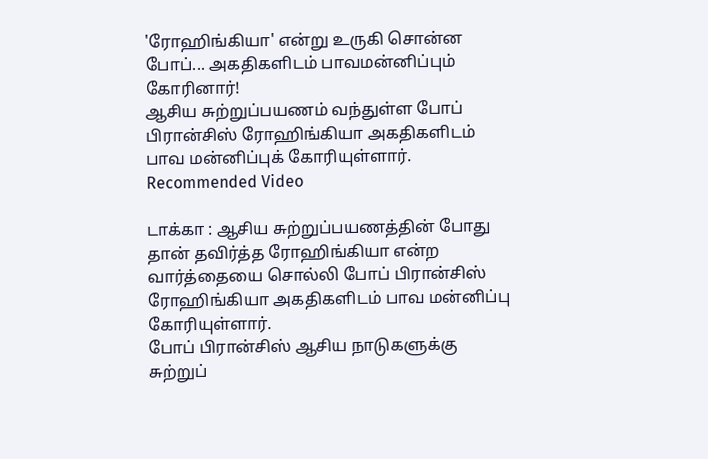'ரோஹிங்கியா' என்று உருகி சொன்ன போப்... அகதிகளிடம் பாவமன்னிப்பும் கோரினார்!
ஆசிய சுற்றுப்பயணம் வந்துள்ள போப் பிரான்சிஸ் ரோஹிங்கியா அகதிகளிடம் பாவ மன்னிப்புக் கோரியுள்ளார்.
Recommended Video

டாக்கா : ஆசிய சுற்றுப்பயணத்தின் போது தான் தவிர்த்த ரோஹிங்கியா என்ற வார்த்தையை சொல்லி போப் பிரான்சிஸ் ரோஹிங்கியா அகதிகளிடம் பாவ மன்னிப்பு கோரியுள்ளார்.
போப் பிரான்சிஸ் ஆசிய நாடுகளுக்கு சுற்றுப்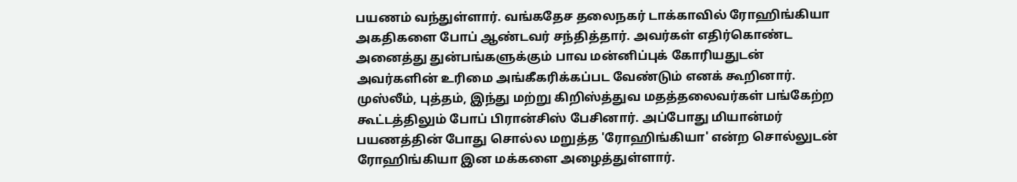பயணம் வந்துள்ளார். வங்கதேச தலைநகர் டாக்காவில் ரோஹிங்கியா அகதிகளை போப் ஆண்டவர் சந்தித்தார். அவர்கள் எதிர்கொண்ட அனைத்து துன்பங்களுக்கும் பாவ மன்னிப்புக் கோரியதுடன் அவர்களின் உரிமை அங்கீகரிக்கப்பட வேண்டும் எனக் கூறினார்.
முஸ்லீம், புத்தம், இந்து மற்று கிறிஸ்த்துவ மதத்தலைவர்கள் பங்கேற்ற கூட்டத்திலும் போப் பிரான்சிஸ் பேசினார். அப்போது மியான்மர் பயணத்தின் போது சொல்ல மறுத்த 'ரோஹிங்கியா' என்ற சொல்லுடன் ரோஹிங்கியா இன மக்களை அழைத்துள்ளார்.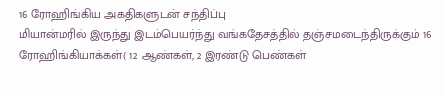16 ரோஹிங்கிய அகதிகளுடன் சந்திப்பு
மியான்மரில் இருந்து இடம்பெயர்ந்து வங்கதேசத்தில் தஞ்சமடைந்திருக்கும் 16 ரோஹிங்கியாக்கள்( 12 ஆண்கள், 2 இரண்டு பெண்கள்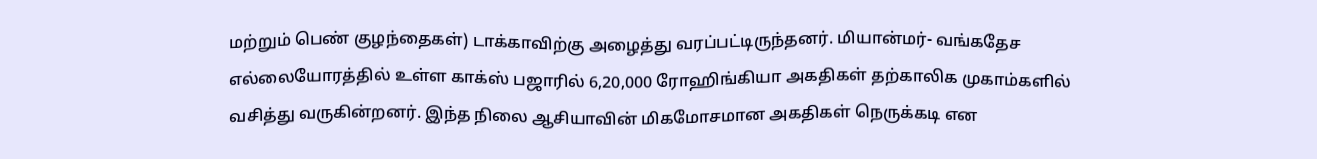மற்றும் பெண் குழந்தைகள்) டாக்காவிற்கு அழைத்து வரப்பட்டிருந்தனர். மியான்மர்- வங்கதேச எல்லையோரத்தில் உள்ள காக்ஸ் பஜாரில் 6,20,000 ரோஹிங்கியா அகதிகள் தற்காலிக முகாம்களில் வசித்து வருகின்றனர். இந்த நிலை ஆசியாவின் மிகமோசமான அகதிகள் நெருக்கடி என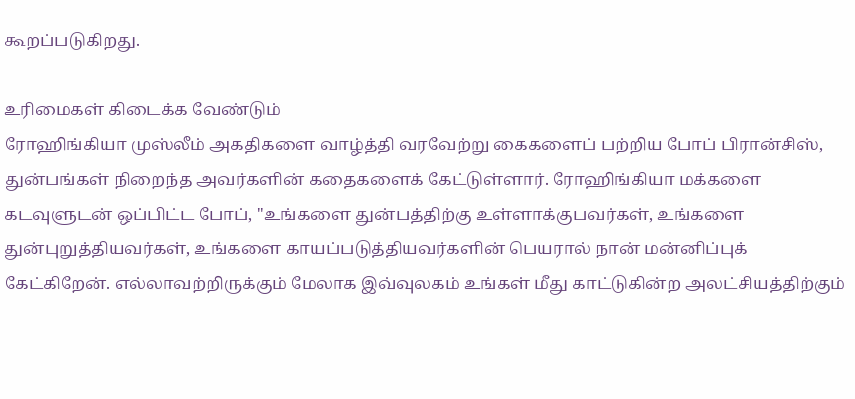கூறப்படுகிறது.

உரிமைகள் கிடைக்க வேண்டும்
ரோஹிங்கியா முஸ்லீம் அகதிகளை வாழ்த்தி வரவேற்று கைகளைப் பற்றிய போப் பிரான்சிஸ், துன்பங்கள் நிறைந்த அவர்களின் கதைகளைக் கேட்டுள்ளார். ரோஹிங்கியா மக்களை கடவுளுடன் ஒப்பிட்ட போப், "உங்களை துன்பத்திற்கு உள்ளாக்குபவர்கள், உங்களை துன்புறுத்தியவர்கள், உங்களை காயப்படுத்தியவர்களின் பெயரால் நான் மன்னிப்புக் கேட்கிறேன். எல்லாவற்றிருக்கும் மேலாக இவ்வுலகம் உங்கள் மீது காட்டுகின்ற அலட்சியத்திற்கும்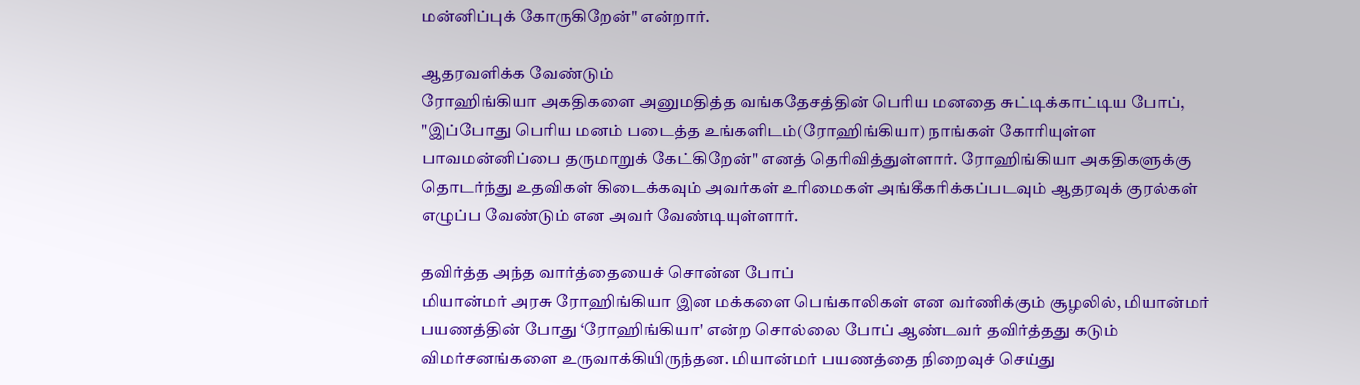மன்னிப்புக் கோருகிறேன்" என்றார்.

ஆதரவளிக்க வேண்டும்
ரோஹிங்கியா அகதிகளை அனுமதித்த வங்கதேசத்தின் பெரிய மனதை சுட்டிக்காட்டிய போப், "இப்போது பெரிய மனம் படைத்த உங்களிடம்(ரோஹிங்கியா) நாங்கள் கோரியுள்ள பாவமன்னிப்பை தருமாறுக் கேட்கிறேன்" எனத் தெரிவித்துள்ளார். ரோஹிங்கியா அகதிகளுக்கு தொடர்ந்து உதவிகள் கிடைக்கவும் அவர்கள் உரிமைகள் அங்கீகரிக்கப்படவும் ஆதரவுக் குரல்கள் எழுப்ப வேண்டும் என அவர் வேண்டியுள்ளார்.

தவிர்த்த அந்த வார்த்தையைச் சொன்ன போப்
மியான்மர் அரசு ரோஹிங்கியா இன மக்களை பெங்காலிகள் என வர்ணிக்கும் சூழலில், மியான்மர் பயணத்தின் போது ‘ரோஹிங்கியா' என்ற சொல்லை போப் ஆண்டவர் தவிர்த்தது கடும் விமர்சனங்களை உருவாக்கியிருந்தன. மியான்மர் பயணத்தை நிறைவுச் செய்து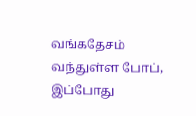வங்கதேசம் வந்துள்ள போப், இப்போது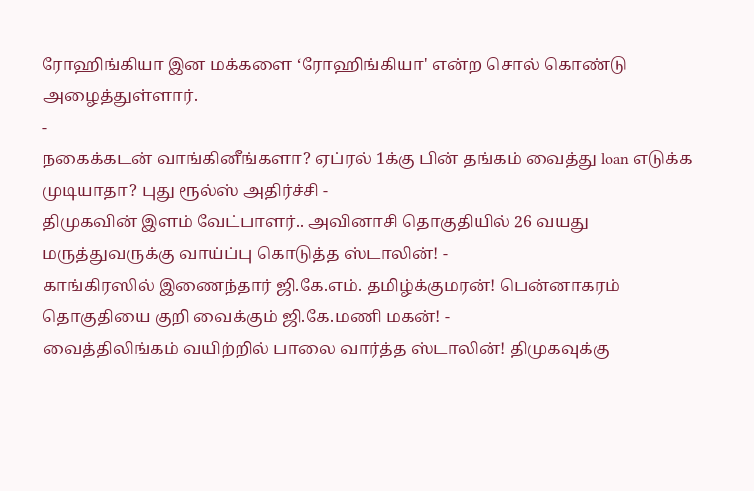ரோஹிங்கியா இன மக்களை ‘ரோஹிங்கியா' என்ற சொல் கொண்டு அழைத்துள்ளார்.
-
நகைக்கடன் வாங்கினீங்களா? ஏப்ரல் 1க்கு பின் தங்கம் வைத்து loan எடுக்க முடியாதா? புது ரூல்ஸ் அதிர்ச்சி -
திமுகவின் இளம் வேட்பாளர்.. அவினாசி தொகுதியில் 26 வயது மருத்துவருக்கு வாய்ப்பு கொடுத்த ஸ்டாலின்! -
காங்கிரஸில் இணைந்தார் ஜி.கே.எம். தமிழ்க்குமரன்! பென்னாகரம் தொகுதியை குறி வைக்கும் ஜி.கே.மணி மகன்! -
வைத்திலிங்கம் வயிற்றில் பாலை வார்த்த ஸ்டாலின்! திமுகவுக்கு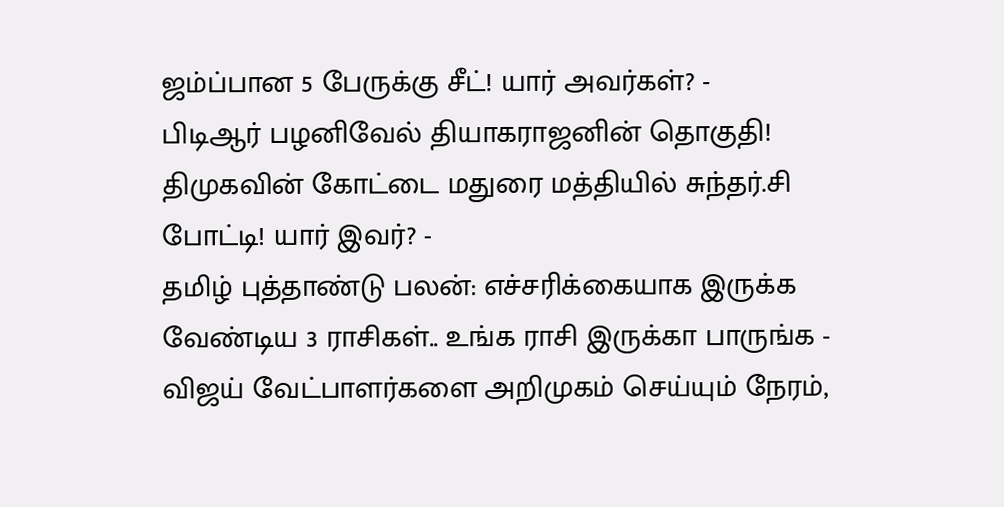ஜம்ப்பான 5 பேருக்கு சீட்! யார் அவர்கள்? -
பிடிஆர் பழனிவேல் தியாகராஜனின் தொகுதி! திமுகவின் கோட்டை மதுரை மத்தியில் சுந்தர்.சி போட்டி! யார் இவர்? -
தமிழ் புத்தாண்டு பலன்: எச்சரிக்கையாக இருக்க வேண்டிய 3 ராசிகள்.. உங்க ராசி இருக்கா பாருங்க -
விஜய் வேட்பாளர்களை அறிமுகம் செய்யும் நேரம்,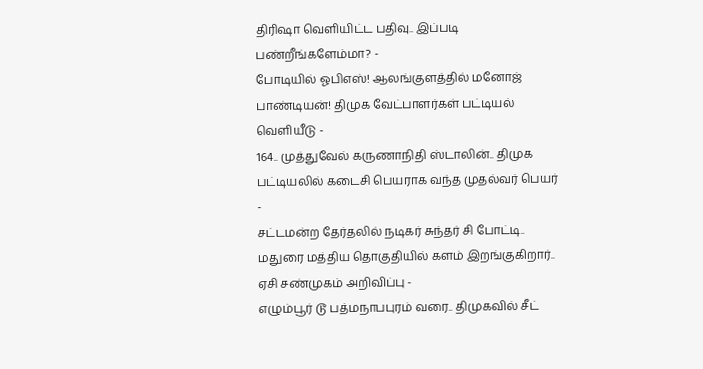திரிஷா வெளியிட்ட பதிவு.. இப்படி பண்றீங்களேம்மா? -
போடியில் ஓபிஎஸ்! ஆலங்குளத்தில் மனோஜ் பாண்டியன்! திமுக வேட்பாளர்கள் பட்டியல் வெளியீடு -
164.. முத்துவேல் கருணாநிதி ஸ்டாலின்.. திமுக பட்டியலில் கடைசி பெயராக வந்த முதல்வர் பெயர் -
சட்டமன்ற தேர்தலில் நடிகர் சுந்தர் சி போட்டி.. மதுரை மத்திய தொகுதியில் களம் இறங்குகிறார்.. ஏசி சண்முகம் அறிவிப்பு -
எழும்பூர் டூ பத்மநாபபுரம் வரை.. திமுகவில் சீட்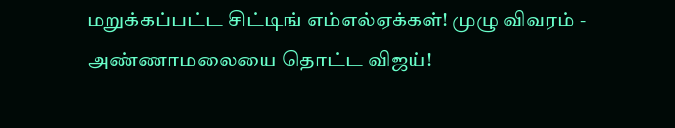மறுக்கப்பட்ட சிட்டிங் எம்எல்ஏக்கள்! முழு விவரம் -
அண்ணாமலையை தொட்ட விஜய்!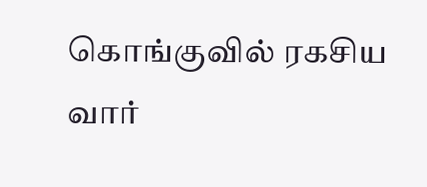கொங்குவில் ரகசிய வார்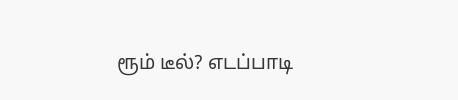ரூம் டீல்? எடப்பாடி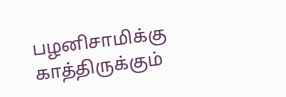பழனிசாமிக்கு காத்திருக்கும்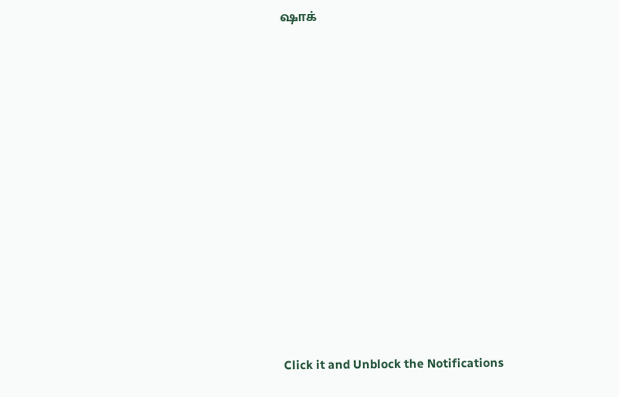ஷாக்












Click it and Unblock the Notifications